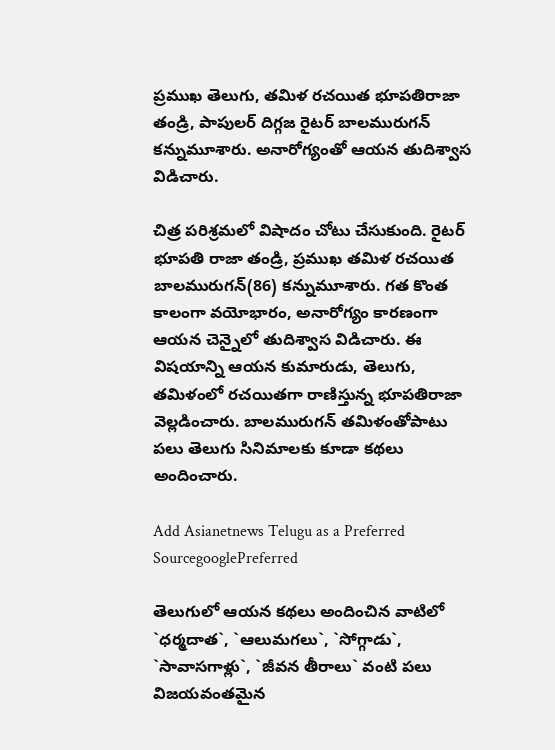ప్రముఖ తెలుగు, తమిళ రచయిత భూపతిరాజా తండ్రి, పాపులర్‌ దిగ్గజ రైటర్‌ బాలమురుగన్‌ కన్నుమూశారు. అనారోగ్యంతో ఆయన తుదిశ్వాస విడిచారు.

చిత్ర పరిశ్రమలో విషాదం చోటు చేసుకుంది. రైటర్‌ భూపతి రాజా తండ్రి, ప్రముఖ తమిళ రచయిత బాలమురుగన్‌(86) కన్నుమూశారు. గత కొంత కాలంగా వయోభారం, అనారోగ్యం కారణంగా ఆయన చెన్నైలో తుదిశ్వాస విడిచారు. ఈ విషయాన్ని ఆయన కుమారుడు, తెలుగు, తమిళంలో రచయితగా రాణిస్తున్న భూపతిరాజా వెల్లడించారు. బాలమురుగన్‌ తమిళంతోపాటు పలు తెలుగు సినిమాలకు కూడా కథలు అందించారు.

Add Asianetnews Telugu as a Preferred SourcegooglePreferred

తెలుగులో ఆయన కథలు అందించిన వాటిలో `ధర్మదాత`, `ఆలుమగలు`, `సోగ్గాడు`, `సావాసగాళ్లు`, `జీవన తీరాలు` వంటి పలు విజయవంతమైన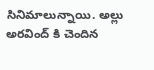సినిమాలున్నాయి. అల్లు అరవింద్‌ కి చెందిన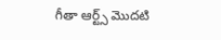గీతా ఆర్ట్స్ మొదటి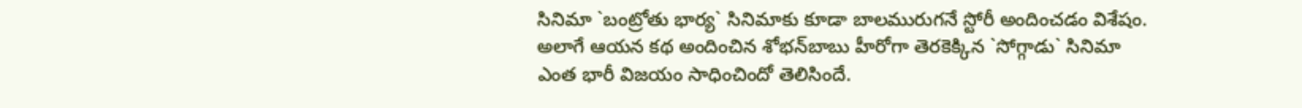సినిమా `బంట్రోతు భార్య` సినిమాకు కూడా బాలమురుగనే స్టోరీ అందించడం విశేషం. అలాగే ఆయన కథ అందించిన శోభన్‌బాబు హీరోగా తెరకెక్కిన `సోగ్గాడు` సినిమా ఎంత భారీ విజయం సాధించిందో తెలిసిందే.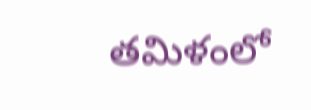తమిళంలో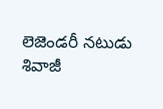లెజెండరీ నటుడు శివాజీ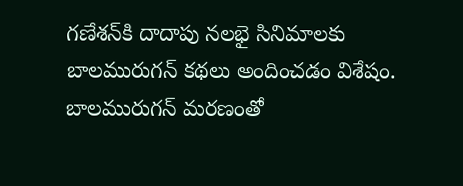గణేశన్‌కి దాదాపు నలభై సినిమాలకు బాలమురుగన్‌ కథలు అందించడం విశేషం. బాలమురుగన్‌ మరణంతో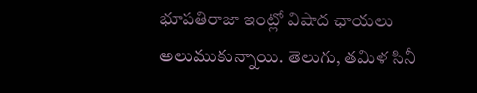భూపతిరాజా ఇంట్లో విషాద ఛాయలు అలుముకున్నాయి. తెలుగు, తమిళ సినీ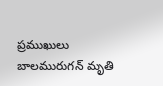ప్రముఖులు బాలమురుగన్‌ మృతి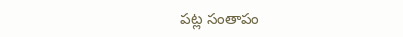పట్ల సంతాపం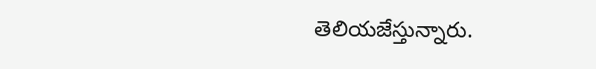తెలియజేస్తున్నారు.